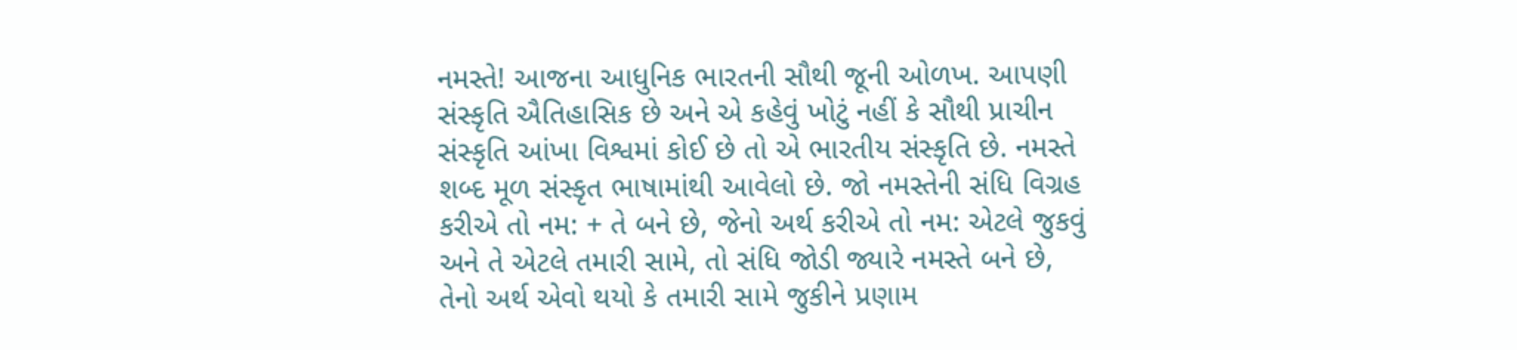નમસ્તે! આજના આધુનિક ભારતની સૌથી જૂની ઓળખ. આપણી સંસ્કૃતિ ઐતિહાસિક છે અને એ કહેવું ખોટું નહીં કે સૌથી પ્રાચીન સંસ્કૃતિ આંખા વિશ્વમાં કોઈ છે તો એ ભારતીય સંસ્કૃતિ છે. નમસ્તે શબ્દ મૂળ સંસ્કૃત ભાષામાંથી આવેલો છે. જો નમસ્તેની સંધિ વિગ્રહ કરીએ તો નમ: + તે બને છે, જેનો અર્થ કરીએ તો નમ: એટલે જુકવું અને તે એટલે તમારી સામે, તો સંધિ જોડી જ્યારે નમસ્તે બને છે, તેનો અર્થ એવો થયો કે તમારી સામે જુકીને પ્રણામ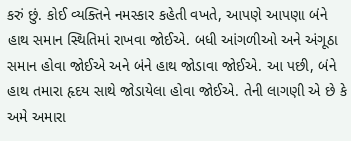કરું છું. કોઈ વ્યક્તિને નમસ્કાર કહેતી વખતે, આપણે આપણા બંને હાથ સમાન સ્થિતિમાં રાખવા જોઈએ. બધી આંગળીઓ અને અંગૂઠા સમાન હોવા જોઈએ અને બંને હાથ જોડાવા જોઈએ. આ પછી, બંને હાથ તમારા હૃદય સાથે જોડાયેલા હોવા જોઈએ. તેની લાગણી એ છે કે અમે અમારા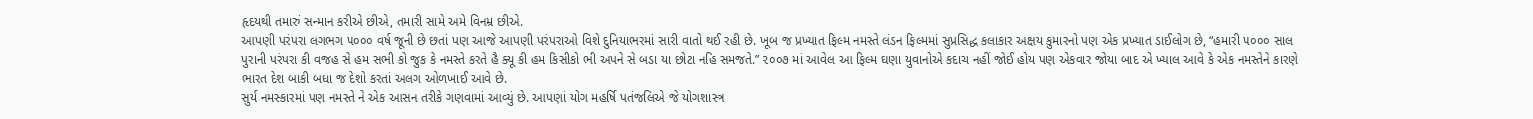હૃદયથી તમારું સન્માન કરીએ છીએ, તમારી સામે અમે વિનમ્ર છીએ.
આપણી પરંપરા લગભગ ૫૦૦૦ વર્ષ જૂની છે છતાં પણ આજે આપણી પરંપરાઓ વિશે દુનિયાભરમાં સારી વાતો થઈ રહી છે. ખૂબ જ પ્રખ્યાત ફિલ્મ નમસ્તે લંડન ફિલ્મમાં સુપ્રસિદ્ધ કલાકાર અક્ષય કુમારનો પણ એક પ્રખ્યાત ડાઈલોગ છે, “હમારી ૫૦૦૦ સાલ પુરાની પરંપરા કી વજહ સે હમ સભી કો જુક કે નમસ્તે કરતે હૈ ક્યૂ કી હમ કિસીકો ભી અપને સે બડા યા છોટા નહિ સમજતે.” ૨૦૦૭ માં આવેલ આ ફિલ્મ ઘણા યુવાનોએ કદાચ નહીં જોઈ હોય પણ એકવાર જોયા બાદ એ ખ્યાલ આવે કે એક નમસ્તેને કારણે ભારત દેશ બાકી બધા જ દેશો કરતાં અલગ ઓળખાઈ આવે છે.
સુર્ય નમસ્કારમાં પણ નમસ્તે ને એક આસન તરીકે ગણવામાં આવ્યું છે. આપણાં યોગ મહર્ષિ પતંજલિએ જે યોગશાસ્ત્ર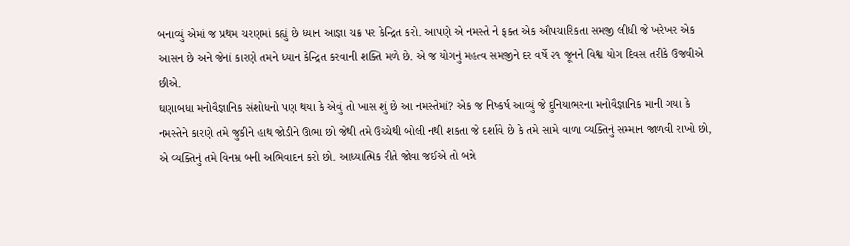બનાવ્યું એમાં જ પ્રથમ ચરણમાં કહ્યું છે ધ્યાન આજ્ઞા ચક્ર પર કેન્દ્રિત કરો. આપણે એ નમસ્તે ને ફક્ત એક ઔપચારિકતા સમજી લીધી જે ખરેખર એક આસન છે અને જેનાં કારણે તમને ધ્યાન કેન્દ્રિત કરવાની શક્તિ મળે છે. એ જ યોગનું મહત્વ સમજીને દર વર્ષે ૨૧ જૂનને વિશ્વ યોગ દિવસ તરીકે ઉજવીએ છીએ.
ઘણાબધા મનોવૈજ્ઞાનિક સંશોધનો પણ થયા કે એવું તો ખાસ શું છે આ નમસ્તેમાં? એક જ નિષ્કર્ષ આવ્યું જે દુનિયાભરના મનોવૈજ્ઞાનિક માની ગયા કે નમસ્તેને કારણે તમે જુકીને હાથ જોડીને ઊભા છો જેથી તમે ઉચ્ચેથી બોલી નથી શકતા જે દર્શાવે છે કે તમે સામે વાળા વ્યક્તિનું સમ્માન જાળવી રાખો છો, એ વ્યક્તિનું તમે વિનમ્ર બની અભિવાદન કરો છો. આધ્યાત્મિક રીતે જોવા જઈએ તો બન્ને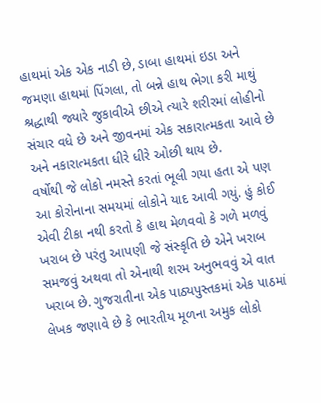હાથમાં એક એક નાડી છે, ડાબા હાથમાં ઇડા અને જમણા હાથમાં પિંગલા, તો બન્ને હાથ ભેગા કરી માથું શ્રદ્ધાથી જ્યારે જુકાવીએ છીએ ત્યારે શરીરમાં લોહીનો સંચાર વધે છે અને જીવનમાં એક સકારાત્મકતા આવે છે અને નકારાત્મકતા ધીરે ધીરે ઓછી થાય છે.
વર્ષોથી જે લોકો નમસ્તે કરતાં ભૂલી ગયા હતા એ પણ આ કોરોનાના સમયમાં લોકોને યાદ આવી ગયું. હું કોઈ એવી ટીકા નથી કરતો કે હાથ મેળવવો કે ગળે મળવું ખરાબ છે પરંતુ આપણી જે સંસ્કૃતિ છે એને ખરાબ સમજવું અથવા તો એનાથી શરમ અનુભવવું એ વાત ખરાબ છે. ગુજરાતીના એક પાઠ્યપુસ્તકમાં એક પાઠમાં લેખક જણાવે છે કે ભારતીય મૂળના અમુક લોકો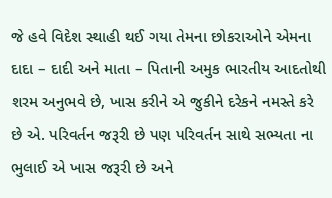જે હવે વિદેશ સ્થાહી થઈ ગયા તેમના છોકરાઓને એમના દાદા – દાદી અને માતા – પિતાની અમુક ભારતીય આદતોથી શરમ અનુભવે છે, ખાસ કરીને એ જુકીને દરેકને નમસ્તે કરે છે એ. પરિવર્તન જરૂરી છે પણ પરિવર્તન સાથે સભ્યતા ના ભુલાઈ એ ખાસ જરૂરી છે અને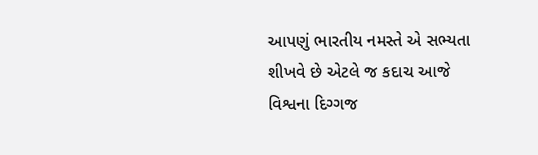આપણું ભારતીય નમસ્તે એ સભ્યતા શીખવે છે એટલે જ કદાચ આજે વિશ્વના દિગ્ગજ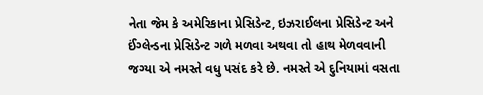નેતા જેમ કે અમેરિકાના પ્રેસિડેન્ટ, ઇઝરાઈલના પ્રેસિડેન્ટ અને ઈંગ્લેન્ડના પ્રેસિડેન્ટ ગળે મળવા અથવા તો હાથ મેળવવાની જગ્યા એ નમસ્તે વધુ પસંદ કરે છે. નમસ્તે એ દુનિયામાં વસતા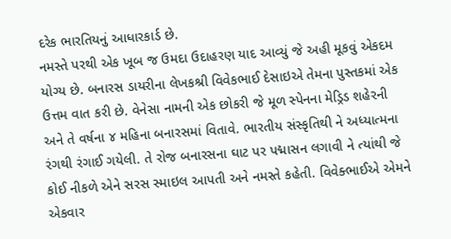દરેક ભારતિયનું આધારકાર્ડ છે.
નમસ્તે પરથી એક ખૂબ જ ઉમદા ઉદાહરણ યાદ આવ્યું જે અહી મૂકવું એકદમ યોગ્ય છે. બનારસ ડાયરીના લેખકશ્રી વિવેકભાઈ દેસાઇએ તેમના પુસ્તકમાં એક ઉત્તમ વાત કરી છે. વેનેસા નામની એક છોકરી જે મૂળ સ્પેનના મેડ્રિડ શહેરની અને તે વર્ષના ૪ મહિના બનારસમાં વિતાવે. ભારતીય સંસ્કૃતિથી ને અધ્યાત્મના રંગથી રંગાઈ ગયેલી. તે રોજ બનારસના ઘાટ પર પદ્માસન લગાવી ને ત્યાંથી જે કોઈ નીકળે એને સરસ સ્માઇલ આપતી અને નમસ્તે કહેતી. વિવેક્ભાઈએ એમને એકવાર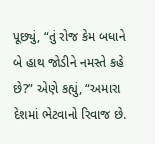પૂછ્યું, “તું રોજ કેમ બધાને બે હાથ જોડીને નમસ્તે કહે છે?” એણે કહ્યું, “અમારા દેશમાં ભેટવાનો રિવાજ છે.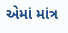એમાં માંત્ર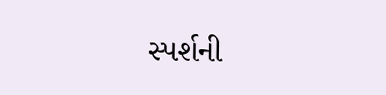સ્પર્શની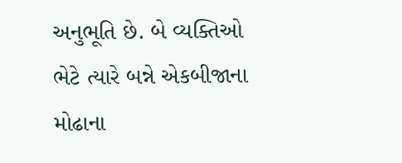અનુભૂતિ છે. બે વ્યક્તિઓ ભેટે ત્યારે બન્ને એકબીજાના મોઢાના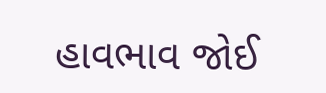હાવભાવ જોઈ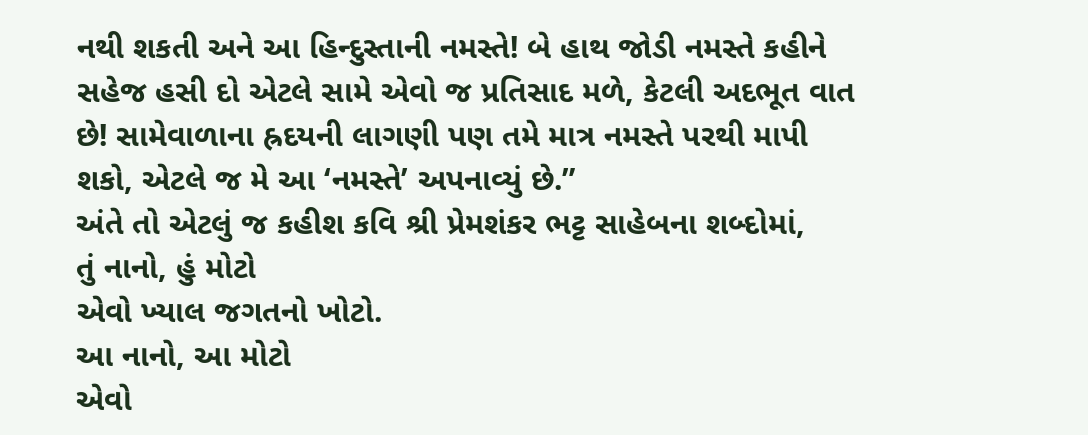નથી શકતી અને આ હિન્દુસ્તાની નમસ્તે! બે હાથ જોડી નમસ્તે કહીને સહેજ હસી દો એટલે સામે એવો જ પ્રતિસાદ મળે, કેટલી અદભૂત વાત છે! સામેવાળાના હ્રદયની લાગણી પણ તમે માત્ર નમસ્તે પરથી માપી શકો, એટલે જ મે આ ‘નમસ્તે’ અપનાવ્યું છે.”
અંતે તો એટલું જ કહીશ કવિ શ્રી પ્રેમશંકર ભટ્ટ સાહેબના શબ્દોમાં,
તું નાનો, હું મોટો
એવો ખ્યાલ જગતનો ખોટો.
આ નાનો, આ મોટો
એવો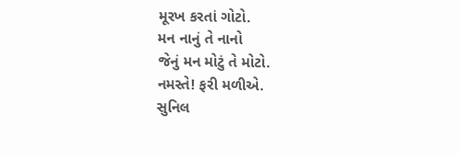મૂરખ કરતાં ગોટો.
મન નાનું તે નાનો
જેનું મન મોટું તે મોટો.
નમસ્તે! ફરી મળીએ.
સુનિલ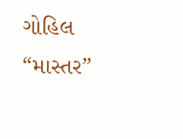ગોહિલ “માસ્તર”